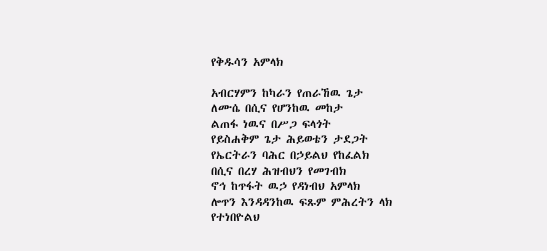የቅዱሳን አምላክ

አብርሃምን ከካራን የጠራኸዉ ጌታ
ለሙሴ በሲና የሆንከዉ መከታ
ልጠፋ ነዉና በሥጋ ፍላጎት
የይስሐቅም ጌታ ሕይወቴን ታደጋት
የኤርትራን ባሕር በኃይልህ የከፈልክ
በሲና በረሃ ሕዝብህን የመገብክ
ኖኅ ከጥፋት ዉኃ የዳነብህ አምላክ
ሎጥን እንዳዳንከዉ ፍጹም ምሕረትን ላክ
የተነበዮልህ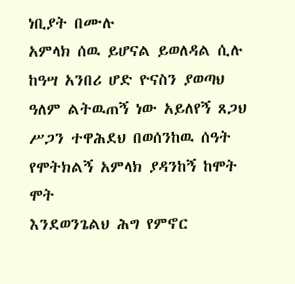ነቢያት በሙሉ
አምላክ ሰዉ ይሆናል ይወለዳል ሲሉ
ከዓሣ አንበሪ ሆድ ዮናስን ያወጣህ
ዓለም ልትዉጠኝ ነው አይለየኝ ጸጋህ
ሥጋን ተዋሕደህ በወሰንከዉ ሰዓት
የሞትክልኝ አምላክ ያዳንከኝ ከሞት ሞት
እንደወንጌልህ ሕግ የምኖር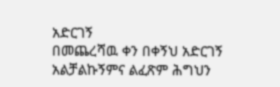አድርገኝ
በመጨረሻዉ ቀን በቀኝህ አድርገኝ
አልቻልኩኝምና ልፈጽም ሕግህን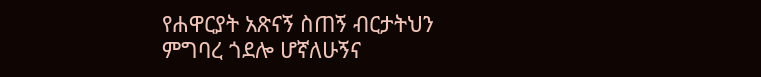የሐዋርያት አጽናኝ ስጠኝ ብርታትህን
ምግባረ ጎደሎ ሆኛለሁኝና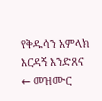የቅዱሳን አምላክ እርዳኝ እንድጸና
← መዝሙር